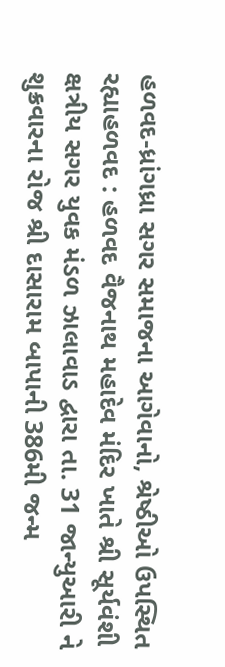હળવદ-ધ્રાંગધ્રા સગર સમાજના આગેવાનો, શ્રેષ્ઠીઓ ઉપસ્થિત રહ્યાહળવદ : હળવદ વૈજનાથ મહાદેવ મંદિર ખાતે શ્રી સૂર્યવંશી ક્ષત્રીય સગર યુવક મંડળ ઝાલાવાડ દ્વારા તા. 31 જાન્યુઆરી ને શુક્રવારના રોજ શ્રી દાસારામ બાપાની 386મી જન્મ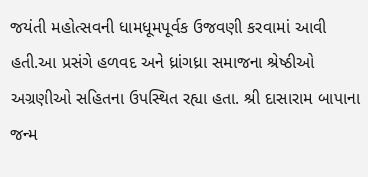જયંતી મહોત્સવની ધામધૂમપૂર્વક ઉજવણી કરવામાં આવી હતી.આ પ્રસંગે હળવદ અને ધ્રાંગધ્રા સમાજના શ્રેષ્ઠીઓ અગ્રણીઓ સહિતના ઉપસ્થિત રહ્યા હતા. શ્રી દાસારામ બાપાના જન્મ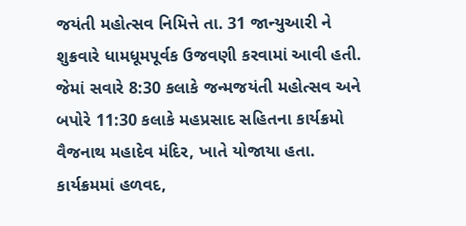જયંતી મહોત્સવ નિમિત્તે તા. 31 જાન્યુઆરી ને શુક્રવારે ધામધૂમપૂર્વક ઉજવણી કરવામાં આવી હતી. જેમાં સવારે 8:30 કલાકે જન્મજયંતી મહોત્સવ અને બપોરે 11:30 કલાકે મહપ્રસાદ સહિતના કાર્યક્રમો વૈજનાથ મહાદેવ મંદિર, ખાતે યોજાયા હતા. કાર્યક્રમમાં હળવદ,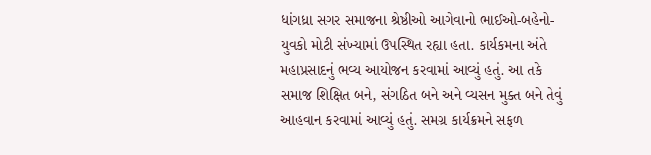ધાંગધ્રા સગર સમાજના શ્રેષ્ઠીઓ આગેવાનો ભાઈઓ-બહેનો-યુવકો મોટી સંખ્યામાં ઉપસ્થિત રહ્યા હતા. કાર્યકમના અંતે મહાપ્રસાદનું ભવ્ય આયોજન કરવામાં આવ્યું હતું. આ તકે સમાજ શિક્ષિત બને, સંગઠિત બને અને વ્યસન મુક્ત બને તેવું આહવાન કરવામાં આવ્યું હતું. સમગ્ર કાર્યક્રમને સફળ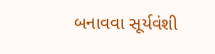બનાવવા સૂર્યવંશી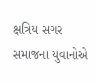ક્ષત્રિય સગર સમાજના યુવાનોએ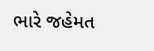ભારે જહેમત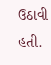ઉઠાવી હતી.